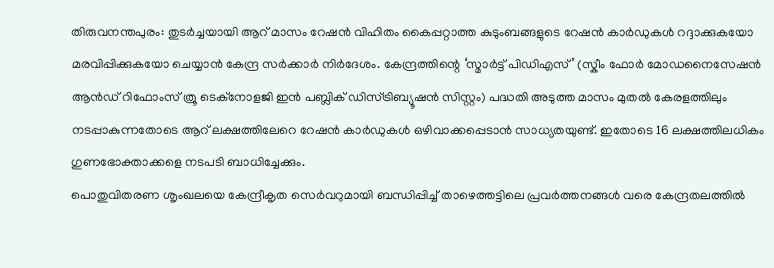തിരുവനന്തപുരം: തുടർച്ചയായി ആറ് മാസം റേഷൻ വിഹിതം കൈപ്പറ്റാത്ത കുടുംബങ്ങളുടെ റേഷൻ കാർഡുകൾ റദ്ദാക്കുകയോ മരവിപ്പിക്കുകയോ ചെയ്യാൻ കേന്ദ്ര സർക്കാർ നിർദേശം. കേന്ദ്രത്തിന്റെ ‘സ്മാർട്ട് പിഡിഎസ്’ (സ്കീം ഫോർ മോഡനൈസേഷൻ ആൻഡ് റിഫോംസ് ത്രൂ ടെക്നോളജി ഇൻ പബ്ലിക് ഡിസ്ട്രിബ്യൂഷൻ സിസ്റ്റം) പദ്ധതി അടുത്ത മാസം മുതൽ കേരളത്തിലും നടപ്പാകുന്നതോടെ ആറ് ലക്ഷത്തിലേറെ റേഷൻ കാർഡുകൾ ഒഴിവാക്കപ്പെടാൻ സാധ്യതയുണ്ട്. ഇതോടെ 16 ലക്ഷത്തിലധികം ഗുണഭോക്താക്കളെ നടപടി ബാധിച്ചേക്കും.
പൊതുവിതരണ ശൃംഖലയെ കേന്ദ്രീകൃത സെർവറുമായി ബന്ധിപ്പിച്ച് താഴെത്തട്ടിലെ പ്രവർത്തനങ്ങൾ വരെ കേന്ദ്രതലത്തിൽ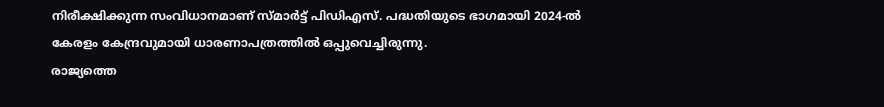നിരീക്ഷിക്കുന്ന സംവിധാനമാണ് സ്മാർട്ട് പിഡിഎസ്. പദ്ധതിയുടെ ഭാഗമായി 2024-ൽ കേരളം കേന്ദ്രവുമായി ധാരണാപത്രത്തിൽ ഒപ്പുവെച്ചിരുന്നു.
രാജ്യത്തെ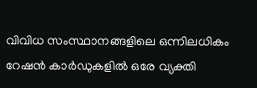വിവിധ സംസ്ഥാനങ്ങളിലെ ഒന്നിലധികം റേഷൻ കാർഡുകളിൽ ഒരേ വ്യക്തി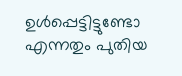ഉൾപ്പെട്ടിട്ടുണ്ടോ എന്നതും പുതിയ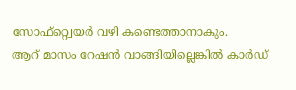സോഫ്റ്റ്വെയർ വഴി കണ്ടെത്താനാകും.
ആറ് മാസം റേഷൻ വാങ്ങിയില്ലെങ്കിൽ കാർഡ്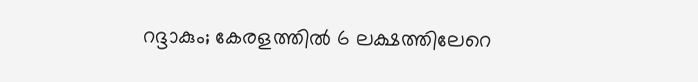റദ്ദാകും; കേരളത്തിൽ 6 ലക്ഷത്തിലേറെ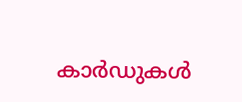കാർഡുകൾ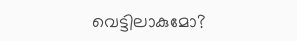വെട്ടിലാകുമോ?